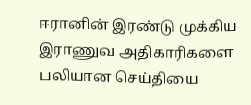ஈரானின் இரண்டு முக்கிய இராணுவ அதிகாரிகளை பலியான செய்தியை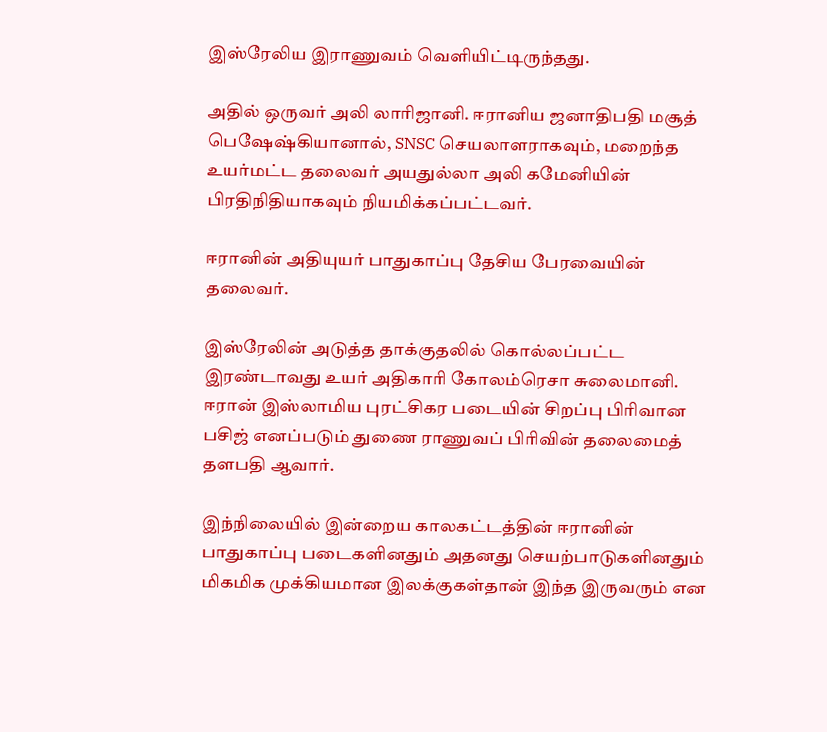இஸ்ரேலிய இராணுவம் வெளியிட்டிருந்தது.

அதில் ஒருவர் அலி லாரிஜானி. ஈரானிய ஜனாதிபதி மசூத் பெஷேஷ்கியானால், SNSC செயலாளராகவும், மறைந்த உயர்மட்ட தலைவர் அயதுல்லா அலி கமேனியின் பிரதிநிதியாகவும் நியமிக்கப்பட்டவர்.

ஈரானின் அதியுயர் பாதுகாப்பு தேசிய பேரவையின் தலைவர்.

இஸ்ரேலின் அடுத்த தாக்குதலில் கொல்லப்பட்ட இரண்டாவது உயர் அதிகாரி கோலம்ரெசா சுலைமானி. ஈரான் இஸ்லாமிய புரட்சிகர படையின் சிறப்பு பிரிவான பசிஜ் எனப்படும் துணை ராணுவப் பிரிவின் தலைமைத் தளபதி ஆவார்.

இந்நிலையில் இன்றைய காலகட்டத்தின் ஈரானின் பாதுகாப்பு படைகளினதும் அதனது செயற்பாடுகளினதும் மிகமிக முக்கியமான இலக்குகள்தான் இந்த இருவரும் என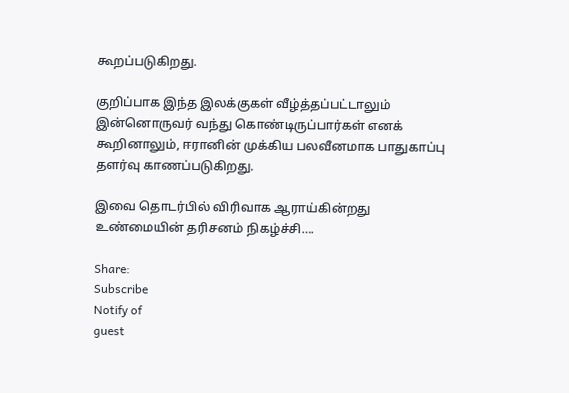கூறப்படுகிறது.

குறிப்பாக இந்த இலக்குகள் வீழ்த்தப்பட்டாலும் இன்னொருவர் வந்து கொண்டிருப்பார்கள் எனக் கூறினாலும், ஈரானின் முக்கிய பலவீனமாக பாதுகாப்பு தளர்வு காணப்படுகிறது.

இவை தொடர்பில் விரிவாக ஆராய்கின்றது உண்மையின் தரிசனம் நிகழ்ச்சி….

Share:
Subscribe
Notify of
guest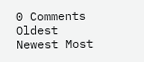0 Comments
Oldest
Newest Most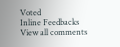Voted
Inline Feedbacks
View all comments